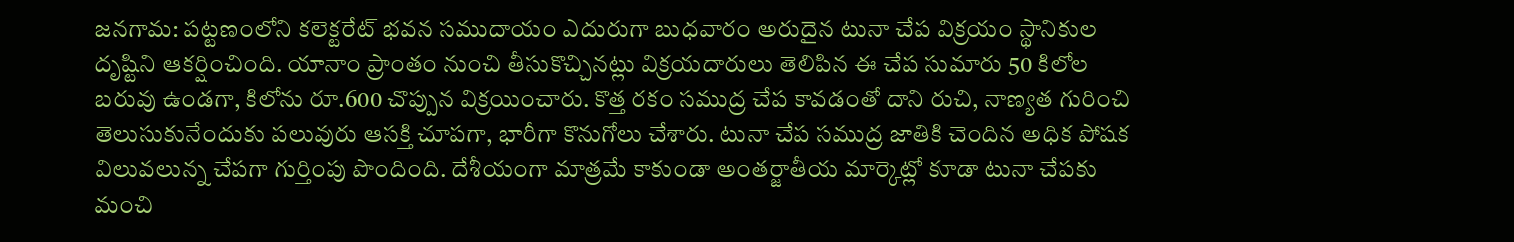జనగామ: పట్టణంలోని కలెక్టరేట్ భవన సముదాయం ఎదురుగా బుధవారం అరుదైన టునా చేప విక్రయం స్థానికుల దృష్టిని ఆకర్షించింది. యానాం ప్రాంతం నుంచి తీసుకొచ్చినట్లు విక్రయదారులు తెలిపిన ఈ చేప సుమారు 50 కిలోల బరువు ఉండగా, కిలోను రూ.600 చొప్పున విక్రయించారు. కొత్త రకం సముద్ర చేప కావడంతో దాని రుచి, నాణ్యత గురించి తెలుసుకునేందుకు పలువురు ఆసక్తి చూపగా, భారీగా కొనుగోలు చేశారు. టునా చేప సముద్ర జాతికి చెందిన అధిక పోషక విలువలున్న చేపగా గుర్తింపు పొందింది. దేశీయంగా మాత్రమే కాకుండా అంతర్జాతీయ మార్కెట్లో కూడా టునా చేపకు మంచి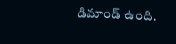డిమాండ్ ఉంది.